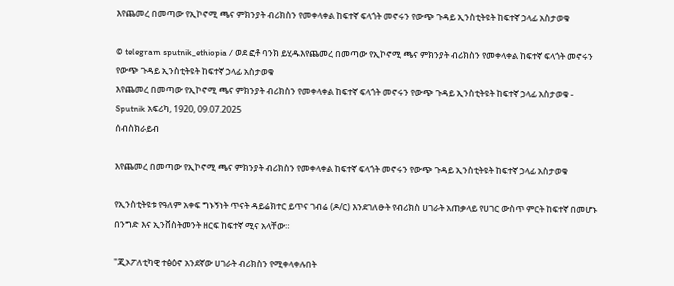እየጨመረ በመጣው የኢኮኖሚ ጫና ምክንያት ብሪክስን የመቀላቀል ከፍተኛ ፍላጎት መኖሩን የውጭ ጉዳይ ኢንስቲትዩት ከፍተኛ ኃላፊ አስታወቁ

© telegram sputnik_ethiopia / ወደ ፎቶ ባንክ ይሂዱእየጨመረ በመጣው የኢኮኖሚ ጫና ምክንያት ብሪክስን የመቀላቀል ከፍተኛ ፍላጎት መኖሩን የውጭ ጉዳይ ኢንስቲትዩት ከፍተኛ ኃላፊ አስታወቁ
እየጨመረ በመጣው የኢኮኖሚ ጫና ምክንያት ብሪክስን የመቀላቀል ከፍተኛ ፍላጎት መኖሩን የውጭ ጉዳይ ኢንስቲትዩት ከፍተኛ ኃላፊ አስታወቁ - Sputnik አፍሪካ, 1920, 09.07.2025
ሰብስክራይብ

እየጨመረ በመጣው የኢኮኖሚ ጫና ምክንያት ብሪክስን የመቀላቀል ከፍተኛ ፍላጎት መኖሩን የውጭ ጉዳይ ኢንስቲትዩት ከፍተኛ ኃላፊ አስታወቁ

የኢንስቲትዩቱ የዓለም አቀፍ ግኑኝነት ጥናት ዳይሬክተር ይጥና ገብሬ (ዶ/ር) እንደገለፁት የብሪክስ ሀገራት አጠቃላይ የሀገር ውስጥ ምርት ከፍተኛ በመሆኑ በንግድ እና ኢንቨስትመንት ዘርፍ ከፍተኛ ሚና አላቸው።

"ጂኦፖለቲካዊ ተፅዕኖ አንደኛው ሀገራት ብሪክስን የሚቀላቀሉበት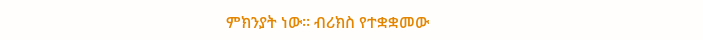ምክንያት ነው። ብሪክስ የተቋቋመው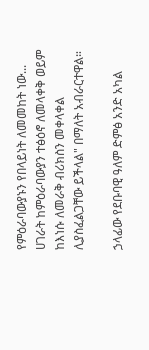የምዕራባውያኑን የበላይነት ለመመከት ነው... ሀገራት ከምዕራባውያን ተፅዕኖ ለመላቀቅ ወይም ከእነሱ ለመራቅ ብሪክስን መቀላቀል ሊያስፈልጋቸው ይችላል" በማለት አብራርተዋል።

ኃላፊው የደቡባዊ ዓለም ድምፅ አንድ አካል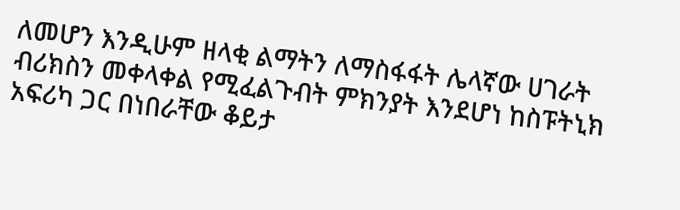ለመሆን እንዲሁም ዘላቂ ልማትን ለማስፋፋት ሌላኛው ሀገራት ብሪክስን መቀላቀል የሚፈልጉብት ምክንያት እንደሆነ ከስፑትኒክ አፍሪካ ጋር በነበራቸው ቆይታ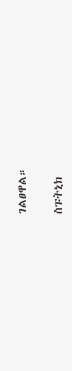ገልፀዋል።

ስፑትኒክ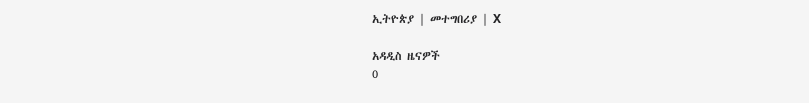ኢትዮጵያ | መተግበሪያ | X

አዳዲስ ዜናዎች
0